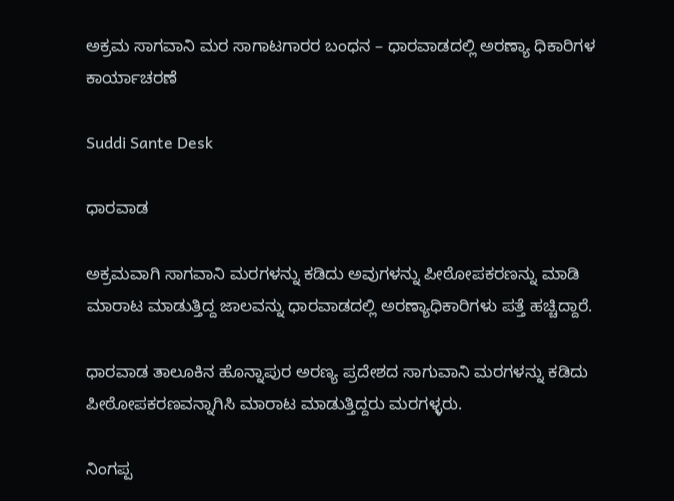ಅಕ್ರಮ ಸಾಗವಾನಿ ಮರ ಸಾಗಾಟಗಾರರ ಬಂಧನ – ಧಾರವಾಡದಲ್ಲಿ ಅರಣ್ಯಾ ಧಿಕಾರಿಗಳ ಕಾರ್ಯಾಚರಣೆ

Suddi Sante Desk

ಧಾರವಾಡ

ಅಕ್ರಮವಾಗಿ ಸಾಗವಾನಿ ಮರಗಳನ್ನು ಕಡಿದು ಅವುಗಳನ್ನು ಪೀಠೋಪಕರಣನ್ನು ಮಾಡಿ ಮಾರಾಟ ಮಾಡುತ್ತಿದ್ದ ಜಾಲವನ್ನು ಧಾರವಾಡದಲ್ಲಿ ಅರಣ್ಯಾಧಿಕಾರಿಗಳು ಪತ್ತೆ ಹಚ್ಚಿದ್ದಾರೆ‌.

ಧಾರವಾಡ ತಾಲೂಕಿನ ಹೊನ್ನಾಪುರ ಅರಣ್ಯ ಪ್ರದೇಶದ ಸಾಗುವಾನಿ ಮರಗಳನ್ನು ಕಡಿದು ಪೀಠೋಪಕರಣವನ್ನಾಗಿಸಿ ಮಾರಾಟ ಮಾಡುತ್ತಿದ್ದರು ಮರಗಳ್ಳರು.

ನಿಂಗಪ್ಪ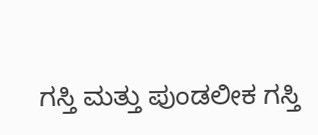ಗಸ್ತಿ ಮತ್ತು ಪುಂಡಲೀಕ ಗಸ್ತಿ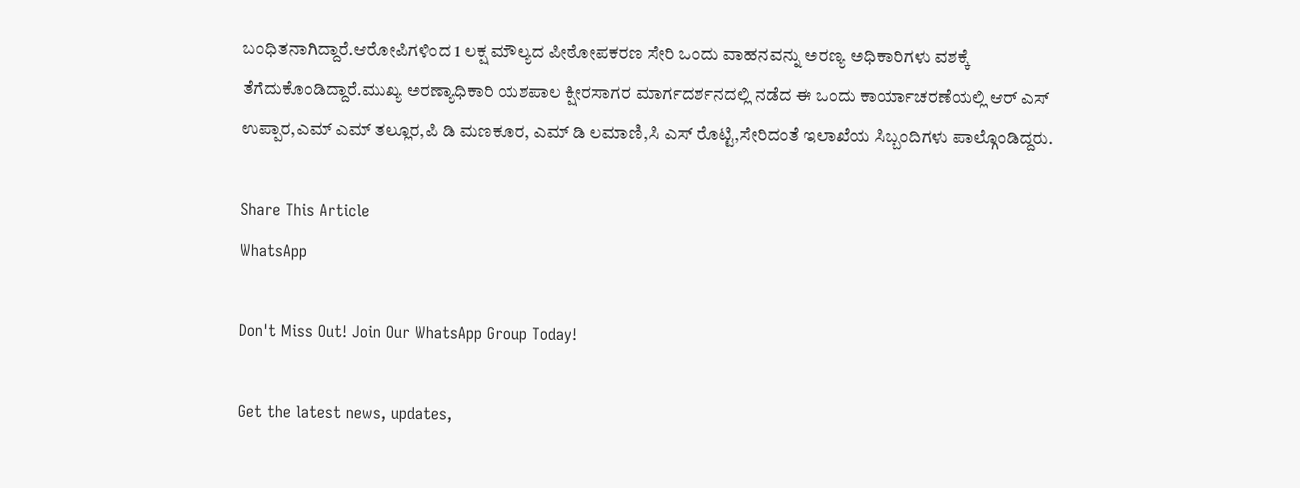ಬಂಧಿತನಾಗಿದ್ದಾರೆ‌.ಆರೋಪಿಗಳಿಂದ 1 ಲಕ್ಷ ಮೌಲ್ಯದ ಪೀಠೋಪಕರಣ ಸೇರಿ ಒಂದು ವಾಹನವನ್ನು ಅರಣ್ಯ ಅಧಿಕಾರಿಗಳು ವಶಕ್ಕೆ ತೆಗೆದುಕೊಂಡಿದ್ದಾರೆ.ಮುಖ್ಯ ಅರಣ್ಯಾಧಿಕಾರಿ ಯಶಪಾಲ ಕ್ಷೀರಸಾಗರ ಮಾರ್ಗದರ್ಶನದಲ್ಲಿ ನಡೆದ ಈ ಒಂದು ಕಾರ್ಯಾಚರಣೆಯಲ್ಲಿ ಆರ್ ಎಸ್ ಉಪ್ಪಾರ,ಎಮ್ ಎಮ್ ತಲ್ಲೂರ,ಪಿ ಡಿ ಮಣಕೂರ, ಎಮ್ ಡಿ ಲಮಾಣಿ,ಸಿ ಎಸ್ ರೊಟ್ಟಿ,ಸೇರಿದಂತೆ ಇಲಾಖೆಯ ಸಿಬ್ಬಂದಿಗಳು ಪಾಲ್ಗೊಂಡಿದ್ದರು.

Share This Article
WhatsApp

Don't Miss Out! Join Our WhatsApp Group Today!

Get the latest news, updates,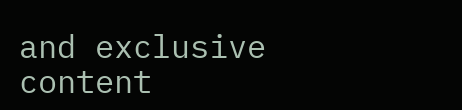and exclusive content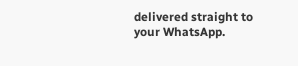delivered straight to your WhatsApp.